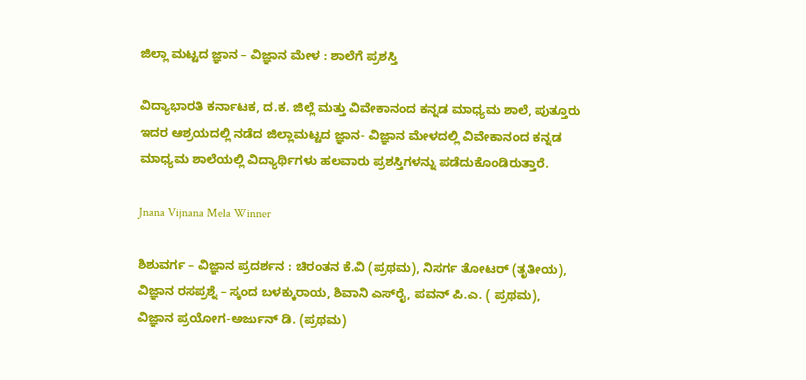ಜಿಲ್ಲಾ ಮಟ್ಟದ ಜ್ಞಾನ – ವಿಜ್ಞಾನ ಮೇಳ : ಶಾಲೆಗೆ ಪ್ರಶಸ್ತಿ

ವಿದ್ಯಾಭಾರತಿ ಕರ್ನಾಟಕ, ದ.ಕ. ಜಿಲ್ಲೆ ಮತ್ತು ವಿವೇಕಾನಂದ ಕನ್ನಡ ಮಾಧ್ಯಮ ಶಾಲೆ, ಪುತ್ತೂರು ಇದರ ಆಶ್ರಯದಲ್ಲಿ ನಡೆದ ಜಿಲ್ಲಾಮಟ್ಟದ ಜ್ಞಾನ- ವಿಜ್ಞಾನ ಮೇಳದಲ್ಲಿ ವಿವೇಕಾನಂದ ಕನ್ನಡ ಮಾಧ್ಯಮ ಶಾಲೆಯಲ್ಲಿ ವಿದ್ಯಾರ್ಥಿಗಳು ಹಲವಾರು ಪ್ರಶಸ್ತಿಗಳನ್ನು ಪಡೆದುಕೊಂಡಿರುತ್ತಾರೆ.

Jnana Vijnana Mela Winner

ಶಿಶುವರ್ಗ – ವಿಜ್ಞಾನ ಪ್ರದರ್ಶನ : ಚಿರಂತನ ಕೆ.ವಿ (ಪ್ರಥಮ), ನಿಸರ್ಗ ತೋಟರ್ (ತೃತೀಯ), ವಿಜ್ಞಾನ ರಸಪ್ರಶ್ನೆ – ಸ್ಕಂದ ಬಳಕ್ಕುರಾಯ, ಶಿವಾನಿ ಎಸ್‌ರೈ, ಪವನ್ ಪಿ.ಎ. ( ಪ್ರಥಮ), ವಿಜ್ಞಾನ ಪ್ರಯೋಗ-ಅರ್ಜುನ್ ಡಿ. (ಪ್ರಥಮ)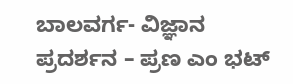ಬಾಲವರ್ಗ- ವಿಜ್ಞಾನ ಪ್ರದರ್ಶನ – ಪ್ರಣ ಎಂ ಭಟ್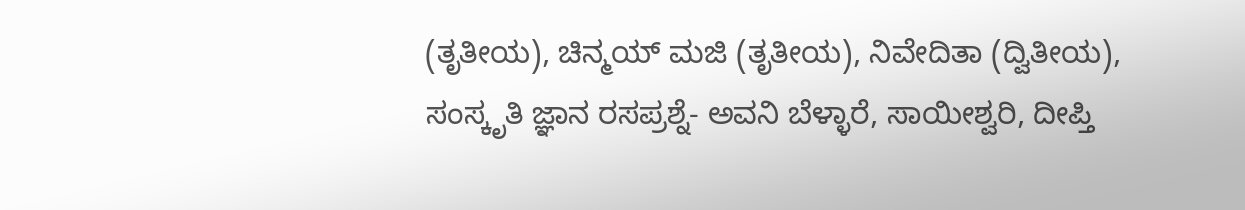(ತೃತೀಯ), ಚಿನ್ಮಯ್ ಮಜಿ (ತೃತೀಯ), ನಿವೇದಿತಾ (ದ್ವಿತೀಯ),  ಸಂಸ್ಕೃತಿ ಜ್ಞಾನ ರಸಪ್ರಶ್ನೆ- ಅವನಿ ಬೆಳ್ಳಾರೆ, ಸಾಯೀಶ್ವರಿ, ದೀಪ್ತಿ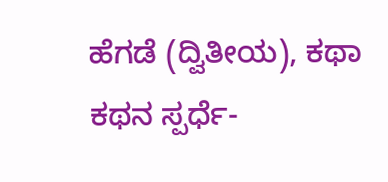ಹೆಗಡೆ (ದ್ವಿತೀಯ), ಕಥಾ ಕಥನ ಸ್ಪರ್ಧೆ-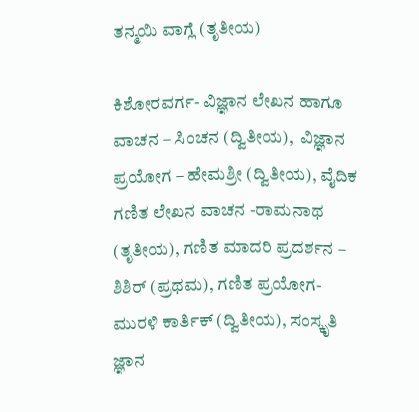ತನ್ಮಯಿ ವಾಗ್ಲೆ (ತೃತೀಯ)

ಕಿಶೋರವರ್ಗ- ವಿಜ್ಞಾನ ಲೇಖನ ಹಾಗೂ ವಾಚನ – ಸಿಂಚನ (ದ್ವಿತೀಯ),  ವಿಜ್ಞಾನ ಪ್ರಯೋಗ – ಹೇಮಶ್ರೀ (ದ್ವಿತೀಯ), ವೈದಿಕ ಗಣಿತ ಲೇಖನ ವಾಚನ -ರಾಮನಾಥ (ತೃತೀಯ), ಗಣಿತ ಮಾದರಿ ಪ್ರದರ್ಶನ – ಶಿಶಿರ್ (ಪ್ರಥಮ), ಗಣಿತ ಪ್ರಯೋಗ- ಮುರಳಿ ಕಾರ್ತಿಕ್ (ದ್ವಿತೀಯ), ಸಂಸ್ಕೃತಿ ಜ್ಞಾನ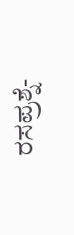ರಸಪ್ರಶ್ನೆ-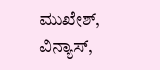ಮುಖೇಶ್, ವಿನ್ಯಾಸ್,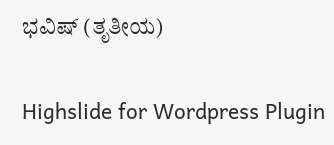ಭವಿಷ್ (ತೃತೀಯ)

Highslide for Wordpress Plugin